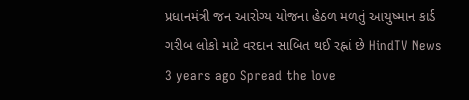પ્રધાનમંત્રી જન આરોગ્ય યોજના હેઠળ મળતું આયુષ્માન કાર્ડ ગરીબ લોકો માટે વરદાન સાબિત થઈ રહ્નાં છે HindTV News 3 years ago Spread the love